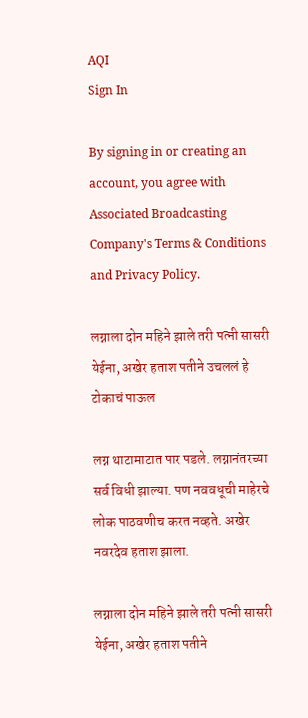AQI
Sign In

By signing in or creating an account, you agree with Associated Broadcasting Company's Terms & Conditions and Privacy Policy.

लग्नाला दोन महिने झाले तरी पत्नी सासरी येईना, अखेर हताश पतीने उचललं हे टोकाचं पाऊल

लग्न थाटामाटात पार पडले. लग्नानंतरच्या सर्व विधी झाल्या. पण नववधूची माहेरचे लोक पाठवणीच करत नव्हते. अखेर नवरदेव हताश झाला.

लग्नाला दोन महिने झाले तरी पत्नी सासरी येईना, अखेर हताश पतीने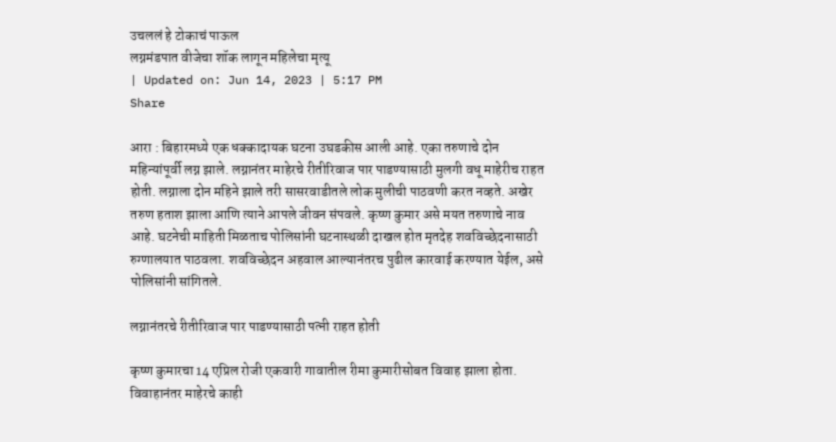उचललं हे टोकाचं पाऊल
लग्नमंडपात वीजेचा शॉक लागून महिलेचा मृत्यू
| Updated on: Jun 14, 2023 | 5:17 PM
Share

आरा : बिहारमध्ये एक धक्कादायक घटना उघडकीस आली आहे. एका तरुणाचे दोन महिन्यांपूर्वी लग्न झाले. लग्नानंतर माहेरचे रीतीरिवाज पार पाडण्यासाठी मुलगी वधू माहेरीच राहत होती. लग्नाला दोन महिने झाले तरी सासरवाडीतले लोक मुलीची पाठवणी करत नव्हते. अखेर तरुण हताश झाला आणि त्याने आपले जीवन संपवले. कृष्ण कुमार असे मयत तरुणाचे नाव आहे. घटनेची माहिती मिळताच पोलिसांनी घटनास्थळी दाखल होत मृतदेह शवविच्छेदनासाठी रुग्णालयात पाठवला. शवविच्छेदन अहवाल आल्यानंतरच पुढील कारवाई करण्यात येईल, असे पोलिसांनी सांगितले.

लग्नानंतरचे रीतीरिवाज पार पाडण्यासाठी पत्नी राहत होती

कृष्ण कुमारचा 14 एप्रिल रोजी एकवारी गावातील रीमा कुमारीसोबत विवाह झाला होता. विवाहानंतर माहेरचे काही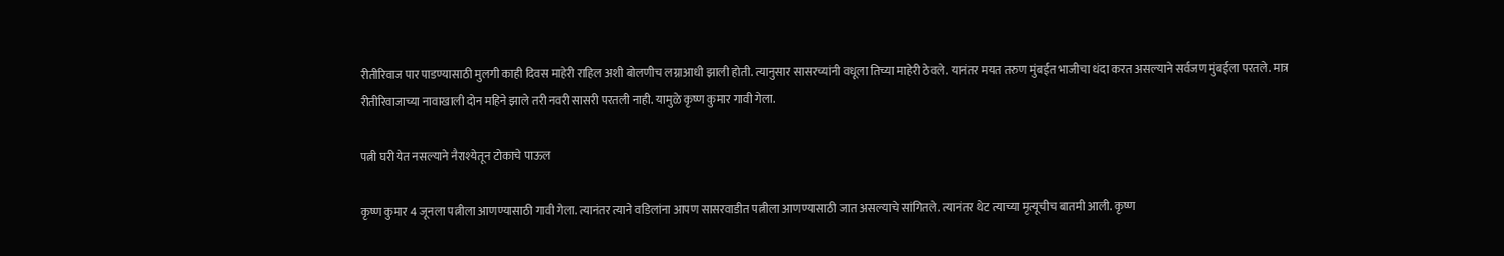रीतीरिवाज पार पाडण्यासाठी मुलगी काही दिवस माहेरी राहिल अशी बोलणीच लग्नाआधी झाली होती. त्यानुसार सासरच्यांनी वधूला तिच्या माहेरी ठेवले. यानंतर मयत तरुण मुंबईत भाजीचा धंदा करत असल्याने सर्वजण मुंबईला परतले. मात्र रीतीरिवाजाच्या नावाखाली दोन महिने झाले तरी नवरी सासरी परतली नाही. यामुळे कृष्ण कुमार गावी गेला.

पत्नी घरी येत नसल्याने नैराश्येतून टोकाचे पाऊल

कृष्ण कुमार 4 जूनला पत्नीला आणण्यासाठी गावी गेला. त्यानंतर त्याने वडिलांना आपण सासरवाडीत पत्नीला आणण्यासाठी जात असल्याचे सांगितले. त्यानंतर थेट त्याच्या मृत्यूचीच बातमी आली. कृष्ण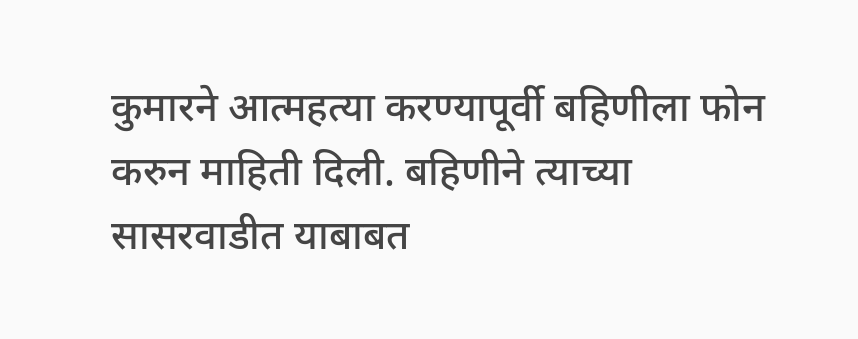कुमारने आत्महत्या करण्यापूर्वी बहिणीला फोन करुन माहिती दिली. बहिणीने त्याच्या सासरवाडीत याबाबत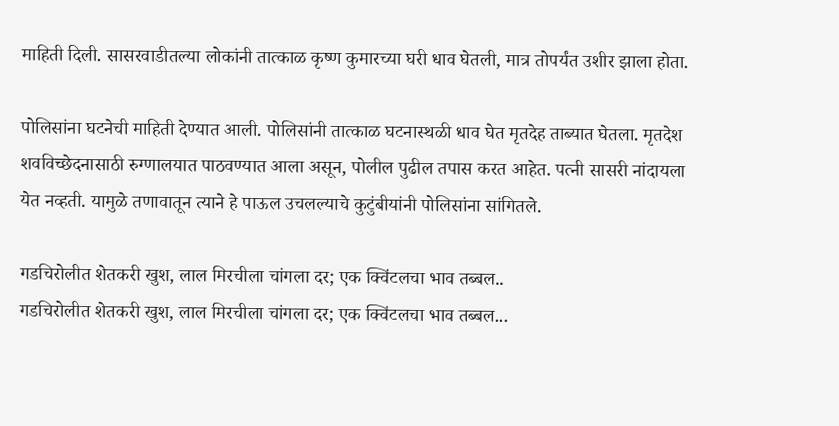माहिती दिली. सासरवाडीतल्या लोकांनी तात्काळ कृष्ण कुमारच्या घरी धाव घेतली, मात्र तोपर्यंत उशीर झाला होता.

पोलिसांना घटनेची माहिती देण्यात आली. पोलिसांनी तात्काळ घटनास्थळी धाव घेत मृतदेह ताब्यात घेतला. मृतदेश शवविच्छेदनासाठी रुग्णालयात पाठवण्यात आला असून, पोलील पुढील तपास करत आहेत. पत्नी सासरी नांदायला येत नव्हती. यामुळे तणावातून त्याने हे पाऊल उचलल्याचे कुटुंबीयांनी पोलिसांना सांगितले.

गडचिरोलीत शेतकरी खुश, लाल मिरचीला चांगला दर; एक क्विंटलचा भाव तब्बल..
गडचिरोलीत शेतकरी खुश, लाल मिरचीला चांगला दर; एक क्विंटलचा भाव तब्बल...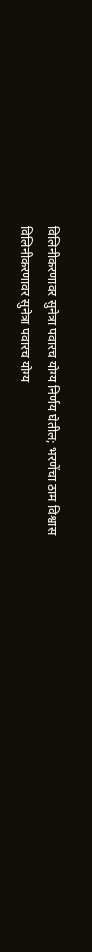विलिनीकरणावर सुनेत्रा पवारच योग्य निर्णय घेतील; भरणेंचा ठाम विश्वास
विलिनीकरणावर सुनेत्रा पवारच योग्य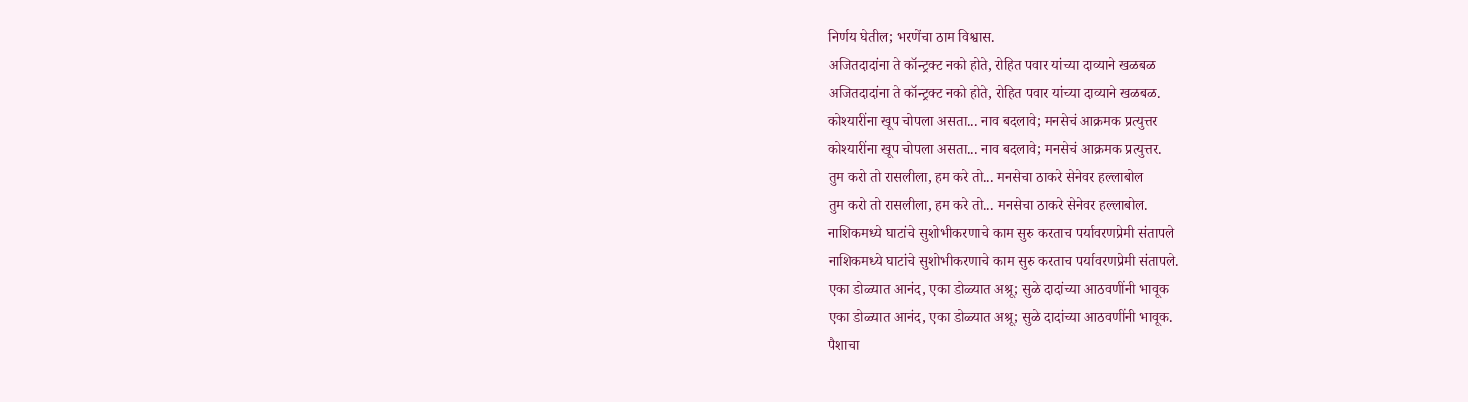निर्णय घेतील; भरणेंचा ठाम विश्वास.
अजितदादांना ते कॉन्ट्रक्ट नको होते, रोहित पवार यांच्या दाव्याने खळबळ
अजितदादांना ते कॉन्ट्रक्ट नको होते, रोहित पवार यांच्या दाव्याने खळबळ.
कोश्यारींना खूप चोपला असता... नाव बदलावे; मनसेचं आक्रमक प्रत्युत्तर
कोश्यारींना खूप चोपला असता... नाव बदलावे; मनसेचं आक्रमक प्रत्युत्तर.
तुम करो तो रासलीला, हम करे तो... मनसेचा ठाकरे सेनेवर हल्लाबोल
तुम करो तो रासलीला, हम करे तो... मनसेचा ठाकरे सेनेवर हल्लाबोल.
नाशिकमध्ये घाटांचे सुशोभीकरणाचे काम सुरु करताच पर्यावरणप्रेमी संतापले
नाशिकमध्ये घाटांचे सुशोभीकरणाचे काम सुरु करताच पर्यावरणप्रेमी संतापले.
एका डोळ्यात आनंद, एका डोळ्यात अश्रू; सुळे दादांच्या आठवणींनी भावूक
एका डोळ्यात आनंद, एका डोळ्यात अश्रू; सुळे दादांच्या आठवणींनी भावूक.
पैशाचा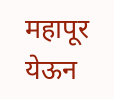महापूर येऊन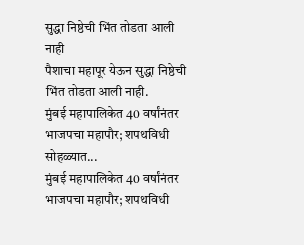सुद्धा निष्ठेची भिंत तोडता आली नाही
पैशाचा महापूर येऊन सुद्धा निष्ठेची भिंत तोडता आली नाही.
मुंबई महापालिकेत 40 वर्षांनंतर भाजपचा महापौर; शपथविधी सोहळ्यात...
मुंबई महापालिकेत 40 वर्षांनंतर भाजपचा महापौर; शपथविधी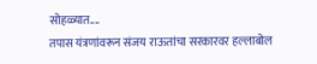सोहळ्यात....
तपास यंत्रणांवरून संजय राऊतांचा सरकारवर हल्लाबोल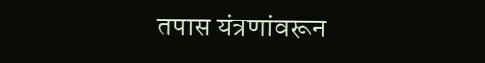तपास यंत्रणांवरून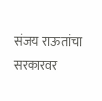संजय राऊतांचा सरकारवर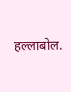हल्लाबोल.